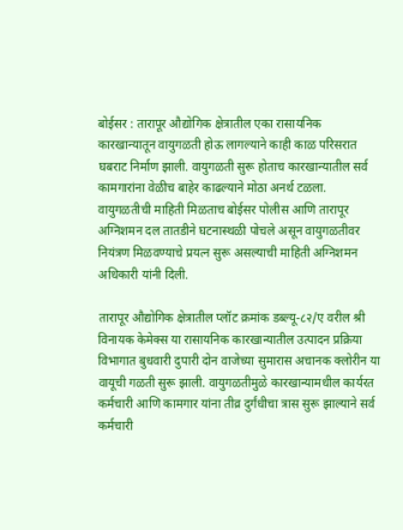बोईसर : तारापूर औद्योगिक क्षेत्रातील एका रासायनिक कारखान्यातून वायुगळती होऊ लागल्याने काही काळ परिसरात घबराट निर्माण झाली. वायुगळती सुरू होताच कारखान्यातील सर्व कामगारांना वेळीच बाहेर काढल्याने मोठा अनर्थ टळला. वायुगळतीची माहिती मिळताच बोईसर पोलीस आणि तारापूर अग्निशमन दल तातडीने घटनास्थळी पोचले असून वायुगळतीवर नियंत्रण मिळवण्याचे प्रयत्न सुरू असल्याची माहिती अग्निशमन अधिकारी यांनी दिली.

तारापूर औद्योगिक क्षेत्रातील प्लॉट क्रमांक डब्ल्यू-८२/ए वरील श्री विनायक केमेक्स या रासायनिक कारखान्यातील उत्पादन प्रक्रिया विभागात बुधवारी दुपारी दोन वाजेच्या सुमारास अचानक क्लोरीन या वायूची गळती सुरू झाली. वायुगळतीमुळे कारखान्यामधील कार्यरत कर्मचारी आणि कामगार यांना तीव्र दुर्गंधीचा त्रास सुरू झाल्याने सर्व कर्मचारी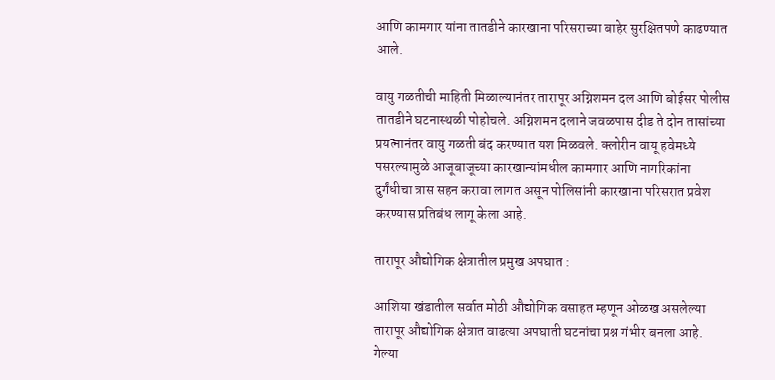आणि कामगार यांना तातडीने कारखाना परिसराच्या बाहेर सुरक्षितपणे काढण्यात आले.

वायु गळतीची माहिती मिळाल्यानंतर तारापूर अग्निशमन दल आणि बोईसर पोलीस तातडीने घटनास्थळी पोहोचले. अग्निशमन दलाने जवळपास दीड ते दोन तासांच्या प्रयत्नानंतर वायु गळती बंद करण्यात यश मिळवले. क्लोरीन वायू हवेमध्ये पसरल्यामुळे आजूबाजूच्या कारखान्यांमधील कामगार आणि नागरिकांना दुर्गंधीचा त्रास सहन करावा लागत असून पोलिसांनी कारखाना परिसरात प्रवेश करण्यास प्रतिबंध लागू केला आहे.

तारापूर औद्योगिक क्षेत्रातील प्रमुख अपघात :

आशिया खंडातील सर्वात मोठी औद्योगिक वसाहत म्हणून ओळख असलेल्या तारापूर औद्योगिक क्षेत्रात वाढत्या अपघाती घटनांचा प्रश्न गंभीर बनला आहे. गेल्या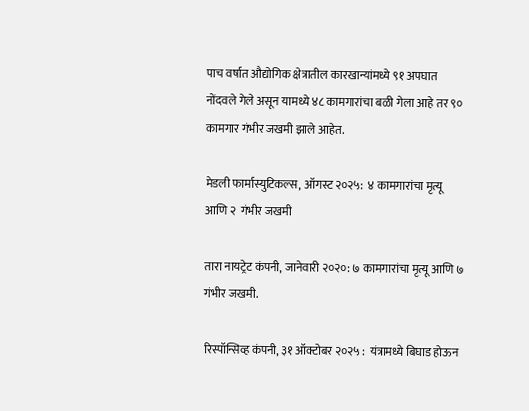पाच वर्षात औद्योगिक क्षेत्रातील कारखान्यांमध्ये ९१ अपघात नोंदवले गेले असून यामध्ये ४८ कामगारांचा बळी गेला आहे तर ९० कामगार गंभीर जखमी झाले आहेत.

मेडली फार्मास्युटिकल्स, ऑगस्ट २०२५:  ४ कामगारांचा मृत्यू आणि २  गंभीर जखमी

तारा नायट्रेट कंपनी, जानेवारी २०२०: ७ कामगारांचा मृत्यू आणि ७ गंभीर जखमी.

रिस्पॉन्सिव्ह कंपनी, ३१ ऑक्टोबर २०२५ :  यंत्रामध्ये बिघाड होऊन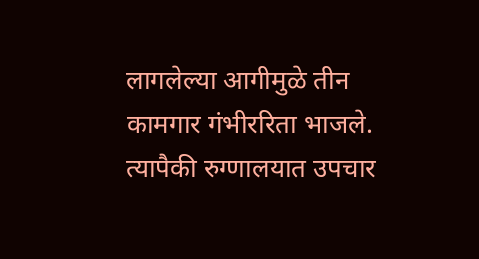लागलेल्या आगीमुळे तीन कामगार गंभीररिता भाजले. त्यापैकी रुग्णालयात उपचार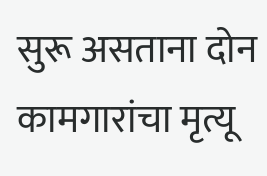सुरू असताना दोन कामगारांचा मृत्यू